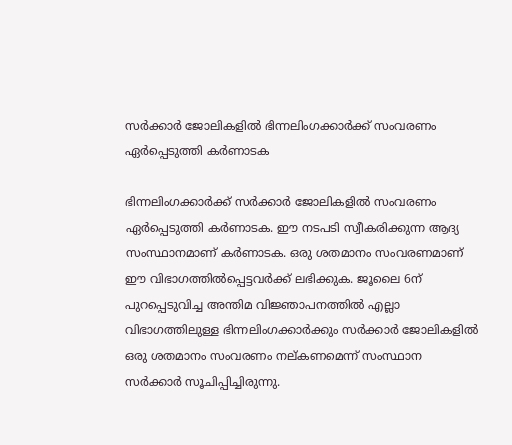സര്‍ക്കാര്‍ ജോലികളില്‍ ഭിന്നലിംഗക്കാര്‍ക്ക് സംവരണം ഏര്‍പ്പെടുത്തി കര്‍ണാടക

ഭിന്നലിംഗക്കാര്‍ക്ക് സര്‍ക്കാര്‍ ജോലികളില്‍ സംവരണം ഏര്‍പ്പെടുത്തി കര്‍ണാടക. ഈ നടപടി സ്വീകരിക്കുന്ന ആദ്യ സംസ്ഥാനമാണ് കര്‍ണാടക. ഒരു ശതമാനം സംവരണമാണ് ഈ വിഭാഗത്തില്‍പ്പെട്ടവര്‍ക്ക് ലഭിക്കുക. ജൂലൈ 6ന് പുറപ്പെടുവിച്ച അന്തിമ വിജ്ഞാപനത്തില്‍ എല്ലാ വിഭാഗത്തിലുള്ള ഭിന്നലിംഗക്കാര്‍ക്കും സര്‍ക്കാര്‍ ജോലികളില്‍ ഒരു ശതമാനം സംവരണം നല്കണമെന്ന് സംസ്ഥാന സര്‍ക്കാര്‍ സൂചിപ്പിച്ചിരുന്നു.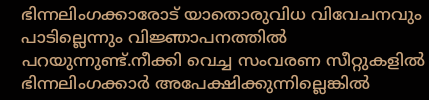ഭിന്നലിംഗക്കാരോട് യാതൊരുവിധ വിവേചനവും പാടില്ലെന്നും വിജ്ഞാപനത്തില്‍ പറയുന്നുണ്ട്.നീക്കി വെച്ച സംവരണ സീറ്റുകളില്‍ ഭിന്നലിംഗക്കാര്‍ അപേക്ഷിക്കുന്നില്ലെങ്കില്‍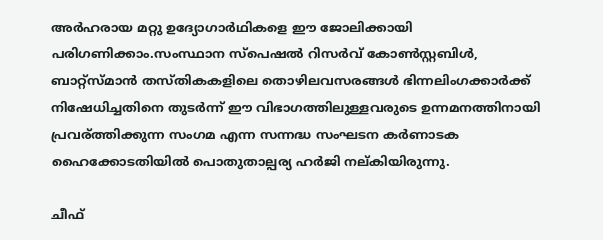അര്‍ഹരായ മറ്റു ഉദ്യോഗാര്‍ഥികളെ ഈ ജോലിക്കായി പരിഗണിക്കാം.സംസ്ഥാന സ്‌പെഷല്‍ റിസര്‍വ് കോണ്‍സ്റ്റബിള്‍, ബാറ്റ്‌സ്മാന്‍ തസ്തികകളിലെ തൊഴിലവസരങ്ങള്‍ ഭിന്നലിംഗക്കാര്‍ക്ക് നിഷേധിച്ചതിനെ തുടര്‍ന്ന് ഈ വിഭാഗത്തിലുള്ളവരുടെ ഉന്നമനത്തിനായി പ്രവര്ത്തിക്കുന്ന സംഗമ എന്ന സന്നദ്ധ സംഘടന കര്‍ണാടക ഹൈക്കോടതിയില്‍ പൊതുതാല്പര്യ ഹര്‍ജി നല്കിയിരുന്നു.

ചീഫ്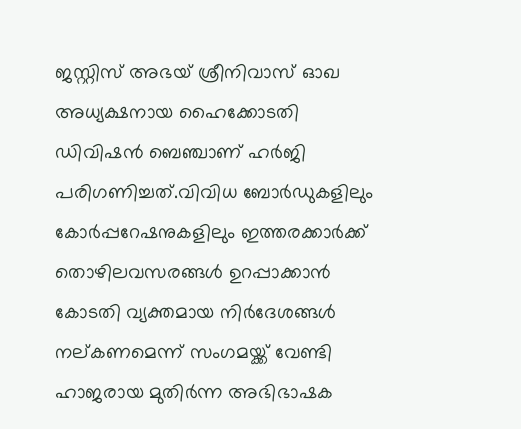ജസ്റ്റിസ് അഭയ് ശ്രീനിവാസ് ഓഖ അധ്യക്ഷനായ ഹൈക്കോടതി ഡിവിഷന്‍ ബെഞ്ചാണ് ഹര്‍ജി പരിഗണിച്ചത്.വിവിധ ബോര്‍ഡുകളിലും കോര്‍പ്പറേഷനുകളിലും ഇത്തരക്കാര്‍ക്ക് തൊഴിലവസരങ്ങള്‍ ഉറപ്പാക്കാന്‍ കോടതി വ്യക്തമായ നിര്‍ദേശങ്ങള്‍ നല്കണമെന്ന് സംഗമയ്ക്ക് വേണ്ടി ഹാജരായ മുതിര്‍ന്ന അഭിഭാഷക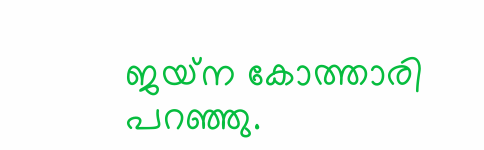ജയ്‌ന കോത്താരി പറഞ്ഞു.